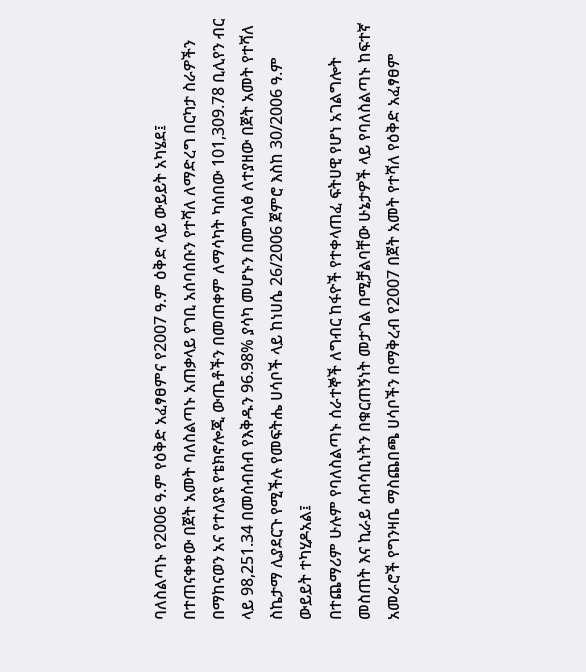ባለስልጣኑ የ2006 ዓ.ም የዕቅድ አፈፃፀምና የ2007 ዓ.ም ዕቅድ ላይ ውይይት አካሄደ፤
በተጠናቀቀው በጀት አመት ባለስልጣኑ አጠቃላይ የገቢ አሰባሰቡን የተሻለ ለማድረግ በርካታ ስራዎችን በማከናወን አና የተለያዩ የቴክኖሎጂ ውጤቶችን በመጠቀም ለማሳካት ካሰበው 101,309.78 ቢሊየን ብር ላይ 98,251.34 በመሰብሰብ የእቅዱን 96.98% ያሳካ መሆኑን በመግለፅ ለተያዘው በጀት አመት የተሻለ ስኬታማ ሊያደርጉ የሚችሉ የመፍትሔ ሀሳቦች ላይ ከነሀሴ 26/2006 ጀምሮ እስከ 30/2006 ዓ.ም ውይይት ተካሂዶአል፤
በተጨማሪም ሁሉም የባለስልጣኑ ሰራተኞች ለግብር ከፋዮች የተቀላጠፈ ፍትሀዊ የሆነ አገልግሎት መስጠት እና ኪራይ ሰብሳቢነትን በቁርጠኝነት መታገል በሚቻልባቸው ሁኔታዎች ላይ የባለስልጣኑ ከፍተኛ አመራሮች የግንዛቤ ማስጨበጫ ሀሳቦችን በማቅረብ የ2007 በጀት አመት የተሻለ የዕቅድ አፈፃፀም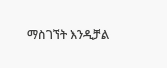ማስገኘት እንዲቻል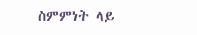ስምምነት ላይ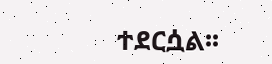ተደርሷል፡፡